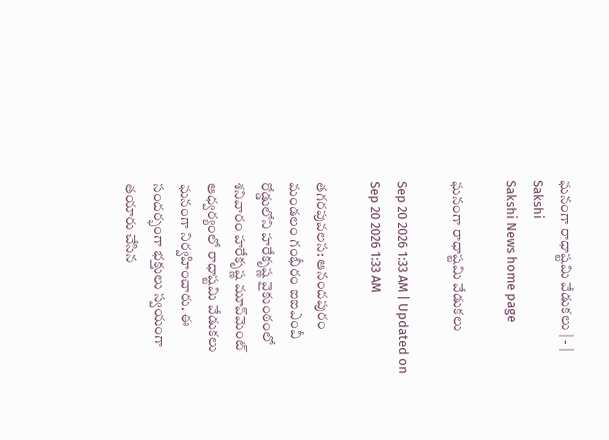ఘనంగా రాధాష్టమి వేడుకలు | - | Sakshi
Sakshi News home page

ఘనంగా రాధాష్టమి వేడుకలు

Sep 20 2026 1:33 AM | Updated on Sep 20 2026 1:33 AM

తగరపువలస: ఆనందపురం మండలం గంభీరం ఐఐఎంవీ రోడ్డులోని హరేకృష్ణ వైకుంఠంలో శనివారం హరేకృష్ణ మూవ్‌మెంట్‌ ఆధ్వర్యంలో రాధాష్టమి వేడుకలు ఘనంగా నిర్వహించారు. ఈ సందర్భంగా భక్తులు స్వయంగా తయారు చేసిన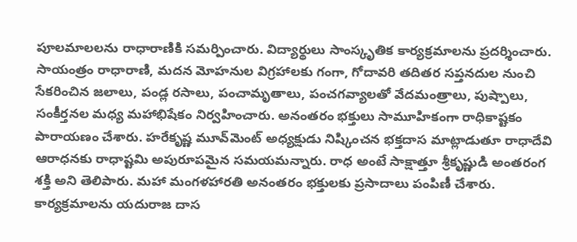పూలమాలలను రాధారాణికి సమర్పించారు. విద్యార్థులు సాంస్కృతిక కార్యక్రమాలను ప్రదర్శించారు. సాయంత్రం రాధారాణి, మదన మోహనుల విగ్రహాలకు గంగా, గోదావరి తదితర సప్తనదుల నుంచి సేకరించిన జలాలు, పండ్ల రసాలు, పంచామృతాలు, పంచగవ్యాలతో వేదమంత్రాలు, పుష్పాలు, సంకీర్తనల మధ్య మహాభిషేకం నిర్వహించారు. అనంతరం భక్తులు సామూహికంగా రాధికాష్టకం పారాయణం చేశారు. హరేకృష్ణ మూవ్‌మెంట్‌ అధ్యక్షుడు నిష్కించన భక్తదాస మాట్లాడుతూ రాధాదేవి ఆరాధనకు రాధాష్టమి అపురూపమైన సమయమన్నారు. రాధ అంటే సాక్షాత్తూ శ్రీకృష్ణుడి అంతరంగ శక్తి అని తెలిపారు. మహా మంగళహారతి అనంతరం భక్తులకు ప్రసాదాలు పంపిణీ చేశారు. కార్యక్రమాలను యదురాజ దాస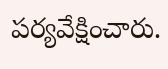పర్యవేక్షించారు.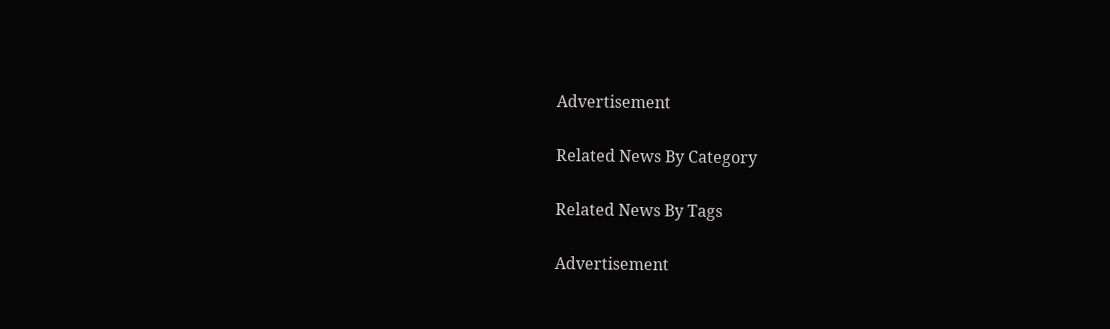Advertisement

Related News By Category

Related News By Tags

Advertisement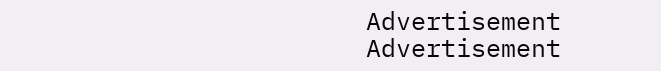Advertisement
Advertisement